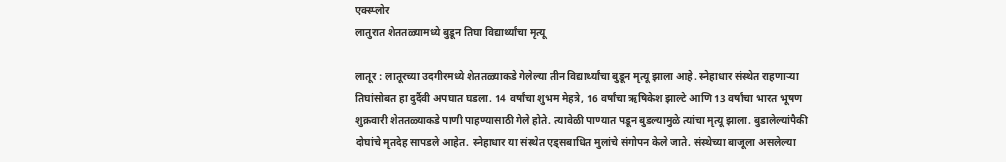एक्स्प्लोर
लातुरात शेततळ्यामध्ये बुडून तिघा विद्यार्थ्यांचा मृत्यू

लातूर : लातूरच्या उदगीरमध्ये शेततळ्याकडे गेलेल्या तीन विद्यार्थ्यांचा बुडून मृत्यू झाला आहे. स्नेहाधार संस्थेत राहणाऱ्या तिघांसोबत हा दुर्दैवी अपघात घडला. 14 वर्षांचा शुभम मेहत्रे, 16 वर्षांचा ऋषिकेश झाल्टे आणि 13 वर्षांचा भारत भूषण शुक्रवारी शेततळ्याकडे पाणी पाहण्यासाठी गेले होते. त्यावेळी पाण्यात पडून बुडल्यामुळे त्यांचा मृत्यू झाला. बुडालेल्यांपैकी दोघांचे मृतदेह सापडले आहेत. स्नेहाधार या संस्थेत एड्सबाधित मुलांचे संगोपन केले जाते. संस्थेच्या बाजूला असलेल्या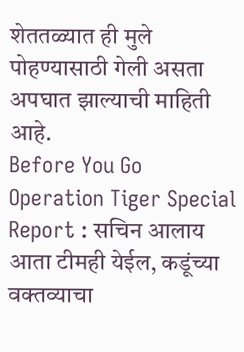शेततळ्यात ही मुले पोहण्यासाठी गेली असता अपघात झाल्याची माहिती आहे.
Before You Go
Operation Tiger Special Report : सचिन आलाय आता टीमही येईल, कडूंच्या वक्तव्याचा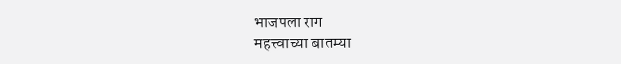भाजपला राग
महत्त्वाच्या बातम्या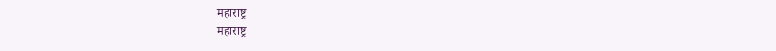महाराष्ट्र
महाराष्ट्र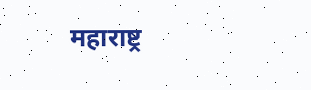महाराष्ट्र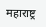महाराष्ट्र